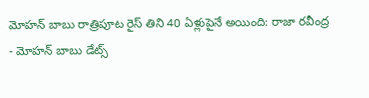మోహన్ బాబు రాత్రిపూట రైస్ తిని 40 ఏళ్లుపైనే అయింది: రాజా రవీంద్ర
- మోహన్ బాబు డేట్స్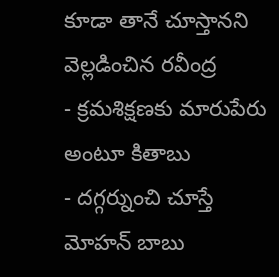కూడా తానే చూస్తానని వెల్లడించిన రవీంద్ర
- క్రమశిక్షణకు మారుపేరు అంటూ కితాబు
- దగ్గర్నుంచి చూస్తే మోహన్ బాబు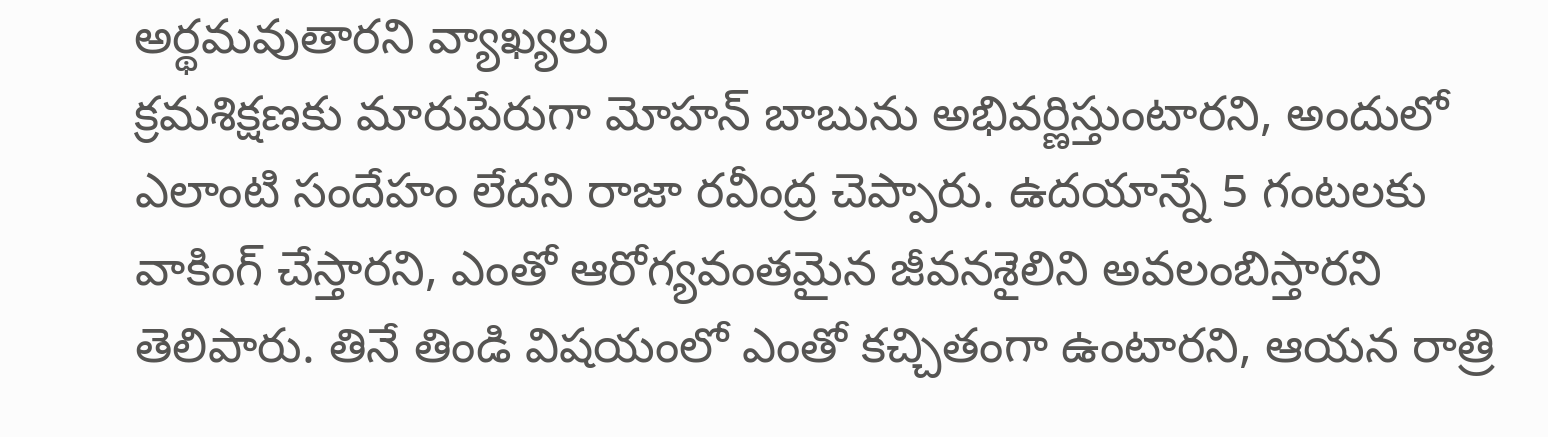అర్థమవుతారని వ్యాఖ్యలు
క్రమశిక్షణకు మారుపేరుగా మోహన్ బాబును అభివర్ణిస్తుంటారని, అందులో ఎలాంటి సందేహం లేదని రాజా రవీంద్ర చెప్పారు. ఉదయాన్నే 5 గంటలకు వాకింగ్ చేస్తారని, ఎంతో ఆరోగ్యవంతమైన జీవనశైలిని అవలంబిస్తారని తెలిపారు. తినే తిండి విషయంలో ఎంతో కచ్చితంగా ఉంటారని, ఆయన రాత్రి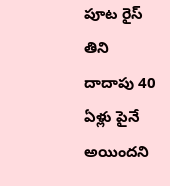పూట రైస్ తిని దాదాపు 40 ఏళ్లు పైనే అయిందని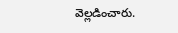వెల్లడించారు.